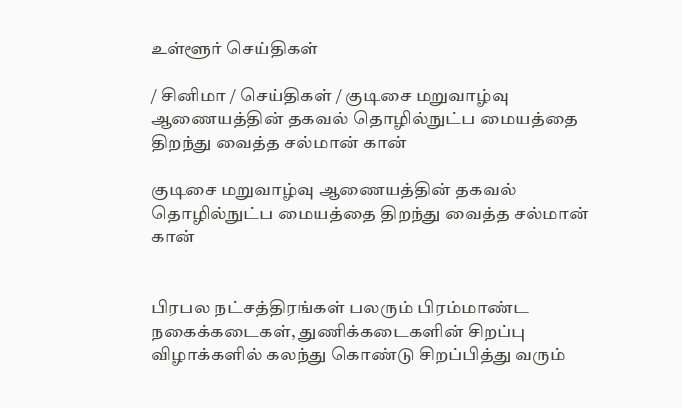உள்ளூர் செய்திகள்

/ சினிமா / செய்திகள் / குடிசை மறுவாழ்வு ஆணையத்தின் தகவல் தொழில்நுட்ப மையத்தை திறந்து வைத்த சல்மான் கான்

குடிசை மறுவாழ்வு ஆணையத்தின் தகவல் தொழில்நுட்ப மையத்தை திறந்து வைத்த சல்மான் கான்


பிரபல நட்சத்திரங்கள் பலரும் பிரம்மாண்ட நகைக்கடைகள், துணிக்கடைகளின் சிறப்பு விழாக்களில் கலந்து கொண்டு சிறப்பித்து வரும்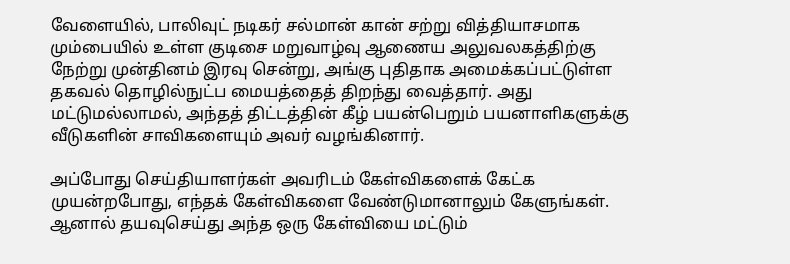வேளையில், பாலிவுட் நடிகர் சல்மான் கான் சற்று வித்தியாசமாக மும்பையில் உள்ள குடிசை மறுவாழ்வு ஆணைய அலுவலகத்திற்கு நேற்று முன்தினம் இரவு சென்று, அங்கு புதிதாக அமைக்கப்பட்டுள்ள தகவல் தொழில்நுட்ப மையத்தைத் திறந்து வைத்தார். அது மட்டுமல்லாமல், அந்தத் திட்டத்தின் கீழ் பயன்பெறும் பயனாளிகளுக்கு வீடுகளின் சாவிகளையும் அவர் வழங்கினார்.

அப்போது செய்தியாளர்கள் அவரிடம் கேள்விகளைக் கேட்க முயன்றபோது, எந்தக் கேள்விகளை வேண்டுமானாலும் கேளுங்கள். ஆனால் தயவுசெய்து அந்த ஒரு கேள்வியை மட்டும்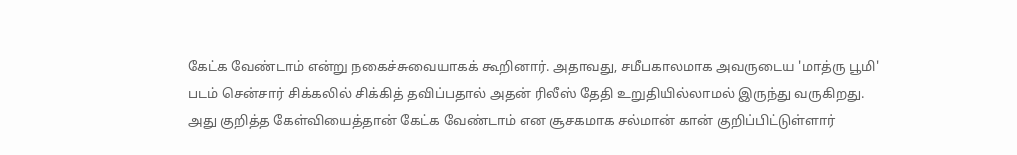கேட்க வேண்டாம் என்று நகைச்சுவையாகக் கூறினார். அதாவது, சமீபகாலமாக அவருடைய 'மாத்ரு பூமி' படம் சென்சார் சிக்கலில் சிக்கித் தவிப்பதால் அதன் ரிலீஸ் தேதி உறுதியில்லாமல் இருந்து வருகிறது. அது குறித்த கேள்வியைத்தான் கேட்க வேண்டாம் என சூசகமாக சல்மான் கான் குறிப்பிட்டுள்ளார்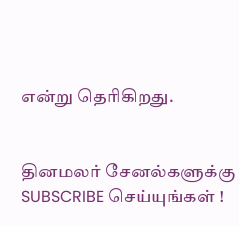என்று தெரிகிறது.


தினமலர் சேனல்களுக்கு SUBSCRIBE செய்யுங்கள் !